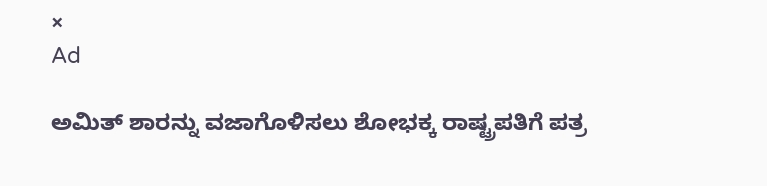×
Ad

ಅಮಿತ್ ಶಾರನ್ನು ವಜಾಗೊಳಿಸಲು ಶೋಭಕ್ಕ ರಾಷ್ಟ್ರಪತಿಗೆ ಪತ್ರ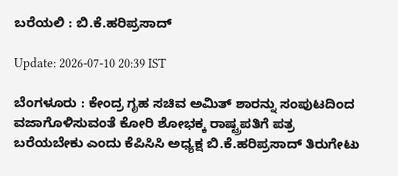ಬರೆಯಲಿ : ಬಿ.ಕೆ.ಹರಿಪ್ರಸಾದ್

Update: 2026-07-10 20:39 IST

ಬೆಂಗಳೂರು : ಕೇಂದ್ರ ಗೃಹ ಸಚಿವ ಅಮಿತ್ ಶಾರನ್ನು ಸಂಪುಟದಿಂದ ವಜಾಗೊಳಿಸುವಂತೆ ಕೋರಿ ಶೋಭಕ್ಕ ರಾಷ್ಟ್ರಪತಿಗೆ ಪತ್ರ ಬರೆಯಬೇಕು ಎಂದು ಕೆಪಿಸಿಸಿ ಅಧ್ಯಕ್ಷ ಬಿ.ಕೆ.ಹರಿಪ್ರಸಾದ್ ತಿರುಗೇಟು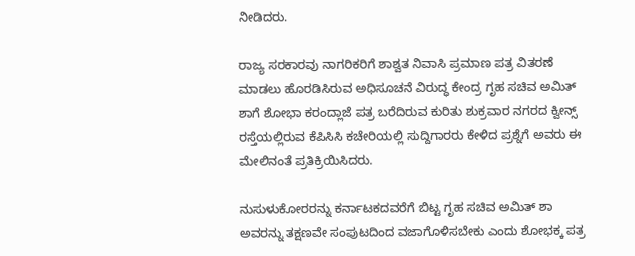ನೀಡಿದರು.

ರಾಜ್ಯ ಸರಕಾರವು ನಾಗರಿಕರಿಗೆ ಶಾಶ್ವತ ನಿವಾಸಿ ಪ್ರಮಾಣ ಪತ್ರ ವಿತರಣೆ ಮಾಡಲು ಹೊರಡಿಸಿರುವ ಅಧಿಸೂಚನೆ ವಿರುದ್ಧ ಕೇಂದ್ರ ಗೃಹ ಸಚಿವ ಅಮಿತ್ ಶಾಗೆ ಶೋಭಾ ಕರಂದ್ಲಾಜೆ ಪತ್ರ ಬರೆದಿರುವ ಕುರಿತು ಶುಕ್ರವಾರ ನಗರದ ಕ್ವೀನ್ಸ್ ರಸ್ತೆಯಲ್ಲಿರುವ ಕೆಪಿಸಿಸಿ ಕಚೇರಿಯಲ್ಲಿ ಸುದ್ದಿಗಾರರು ಕೇಳಿದ ಪ್ರಶ್ನೆಗೆ ಅವರು ಈ ಮೇಲಿನಂತೆ ಪ್ರತಿಕ್ರಿಯಿಸಿದರು.

ನುಸುಳುಕೋರರನ್ನು ಕರ್ನಾಟಕದವರೆಗೆ ಬಿಟ್ಟ ಗೃಹ ಸಚಿವ ಅಮಿತ್ ಶಾ ಅವರನ್ನು ತಕ್ಷಣವೇ ಸಂಪುಟದಿಂದ ವಜಾಗೊಳಿಸಬೇಕು ಎಂದು ಶೋಭಕ್ಕ ಪತ್ರ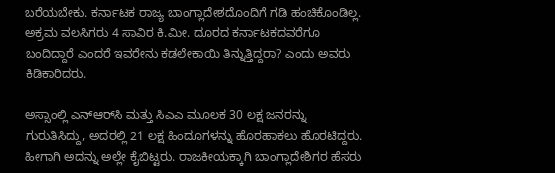ಬರೆಯಬೇಕು. ಕರ್ನಾಟಕ ರಾಜ್ಯ ಬಾಂಗ್ಲಾದೇಶದೊಂದಿಗೆ ಗಡಿ ಹಂಚಿಕೊಂಡಿಲ್ಲ. ಅಕ್ರಮ ವಲಸಿಗರು 4 ಸಾವಿರ ಕಿ.ಮೀ. ದೂರದ ಕರ್ನಾಟಕದವರೆಗೂ ಬಂದಿದ್ದಾರೆ ಎಂದರೆ ಇವರೇನು ಕಡಲೇಕಾಯಿ ತಿನ್ನುತ್ತಿದ್ದರಾ? ಎಂದು ಅವರು ಕಿಡಿಕಾರಿದರು.

ಅಸ್ಸಾಂಲ್ಲಿ ಎನ್‍ಆರ್‌ಸಿ ಮತ್ತು ಸಿಎಎ ಮೂಲಕ 30 ಲಕ್ಷ ಜನರನ್ನು ಗುರುತಿಸಿದ್ದು, ಅದರಲ್ಲಿ 21 ಲಕ್ಷ ಹಿಂದೂಗಳನ್ನು ಹೊರಹಾಕಲು ಹೊರಟಿದ್ದರು. ಹೀಗಾಗಿ ಅದನ್ನು ಅಲ್ಲೇ ಕೈಬಿಟ್ಟರು. ರಾಜಕೀಯಕ್ಕಾಗಿ ಬಾಂಗ್ಲಾದೇಶಿಗರ ಹೆಸರು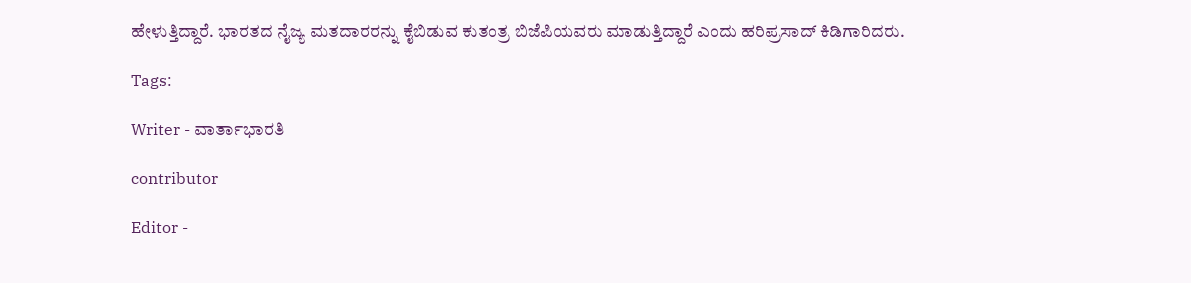ಹೇಳುತ್ತಿದ್ದಾರೆ. ಭಾರತದ ನೈಜ್ಯ ಮತದಾರರನ್ನು ಕೈಬಿಡುವ ಕುತಂತ್ರ ಬಿಜೆಪಿಯವರು ಮಾಡುತ್ತಿದ್ದಾರೆ ಎಂದು ಹರಿಪ್ರಸಾದ್ ಕಿಡಿಗಾರಿದರು.

Tags:

Writer - ವಾರ್ತಾಭಾರತಿ

contributor

Editor -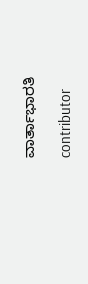ವಾರ್ತಾಭಾರತಿ

contributor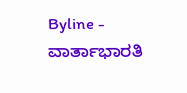Byline - ವಾರ್ತಾಭಾರತಿ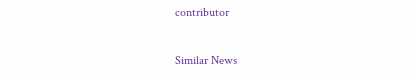contributor

Similar News